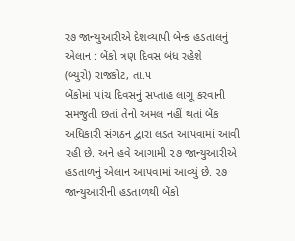ર૭ જાન્યુઆરીએ દેશવ્યાપી બેન્ક હડતાલનું એલાન : બેંકો ત્રણ દિવસ બંધ રહેશે
(બ્યુરો) રાજકોટ, તા.૫
બેંકોમાં પાંચ દિવસનું સપ્તાહ લાગૂ કરવાની સમજુતી છતાં તેનો અમલ નહીં થતાં બેંક અધિકારી સંગઠન દ્વારા લડત આપવામાં આવી રહી છે. અને હવે આગામી ૨૭ જાન્યુઆરીએ હડતાળનું એલાન આપવામાં આવ્યું છે. ૨૭ જાન્યુઆરીની હડતાળથી બેંકો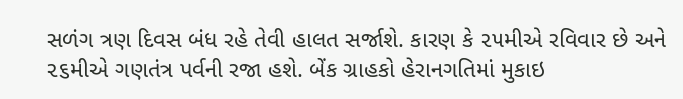સળંગ ત્રણ દિવસ બંધ રહે તેવી હાલત સર્જાશે. કારણ કે ૨૫મીએ રવિવાર છે અને ૨૬મીએ ગણતંત્ર પર્વની રજા હશે. બેંક ગ્રાહકો હેરાનગતિમાં મુકાઇ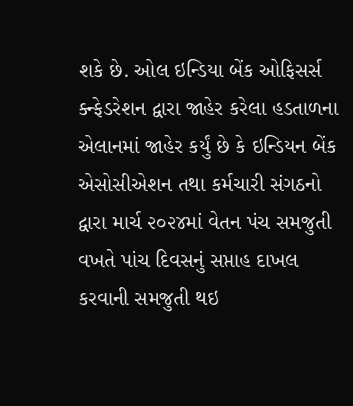શકે છે. ઓલ ઇન્ડિયા બેંક ઓફિસર્સ ક્ન્ફેડરેશન દ્વારા જાહેર કરેલા હડતાળના એલાનમાં જાહેર કર્યું છે કે ઇન્ડિયન બેંક એસોસીએશન તથા કર્મચારી સંગઠનો દ્વારા માર્ચ ૨૦૨૪માં વેતન પંચ સમજુતી વખતે પાંચ દિવસનું સપ્તાહ દાખલ કરવાની સમજુતી થઇ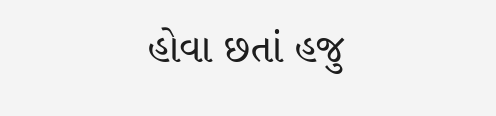હોવા છતાં હજુ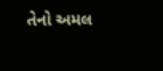તેનો અમલ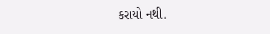કરાયો નથી.